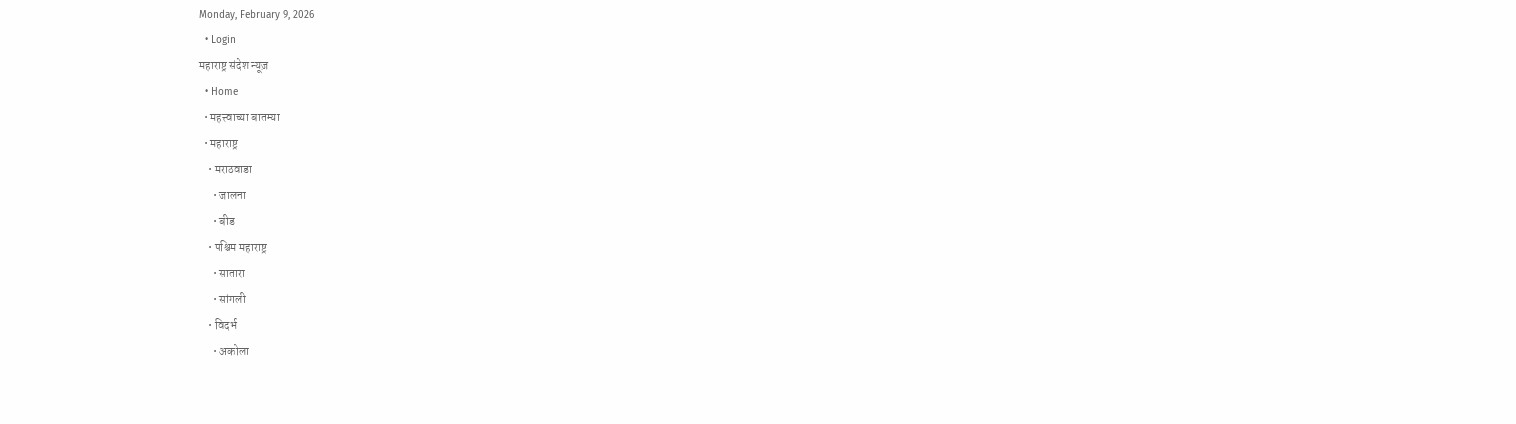Monday, February 9, 2026
  • Login
महाराष्ट्र संदेश न्यूज़
  • Home
  • महत्त्वाच्या बातम्या
  • महाराष्ट्र
    • मराठवाडा
      • जालना
      • बीड
    • पश्चिम महाराष्ट्र
      • सातारा
      • सांगली
    • विदर्भ
      • अकोला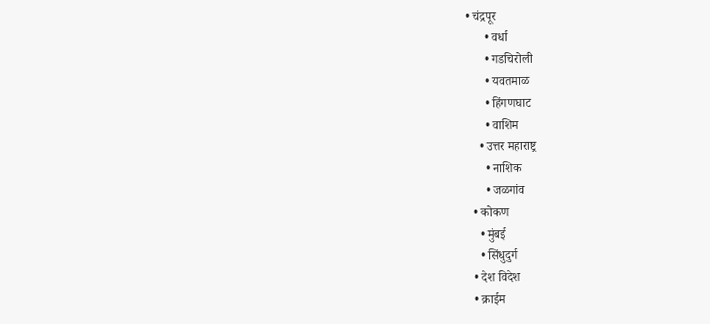• चंद्रपूर
      • वर्धा
      • गडचिरोली
      • यवतमाळ
      • हिंगणघाट
      • वाशिम
    • उत्तर महाराष्ट्र
      • नाशिक
      • जळगांव
  • कोकण
    • मुंबई
    • सिंधुदुर्ग
  • देश विदेश
  • क्राईम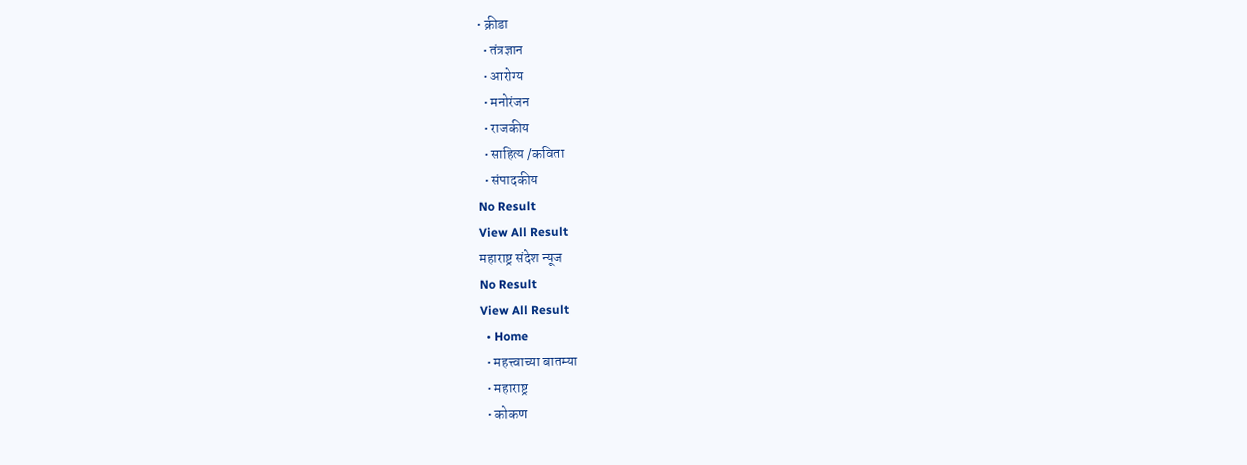• क्रीडा
  • तंत्रज्ञान
  • आरोग्य
  • मनोरंजन
  • राजकीय
  • साहित्य /कविता
  • संपादकीय
No Result
View All Result
महाराष्ट्र संदेश न्यूज
No Result
View All Result
  • Home
  • महत्त्वाच्या बातम्या
  • महाराष्ट्र
  • कोकण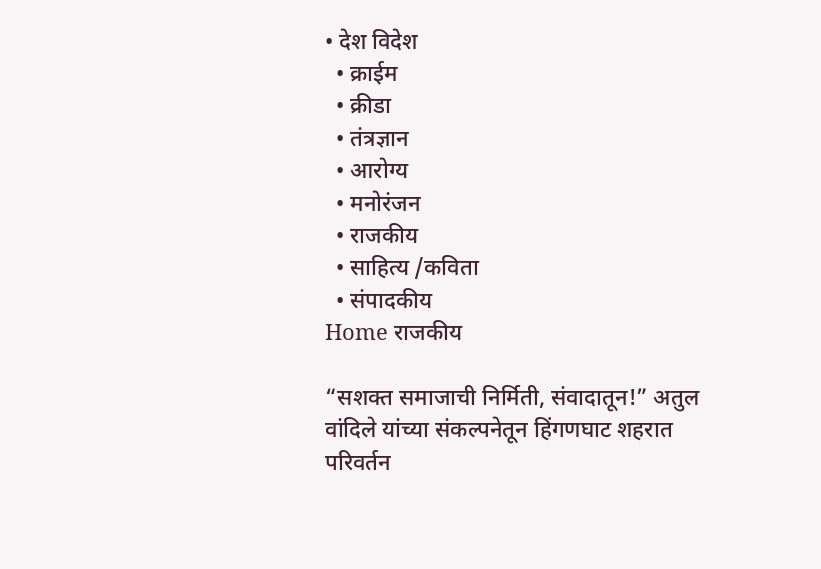• देश विदेश
  • क्राईम
  • क्रीडा
  • तंत्रज्ञान
  • आरोग्य
  • मनोरंजन
  • राजकीय
  • साहित्य /कविता
  • संपादकीय
Home राजकीय

“सशक्त समाजाची निर्मिती, संवादातून!” अतुल वांदिले यांच्या संकल्पनेतून हिंगणघाट शहरात परिवर्तन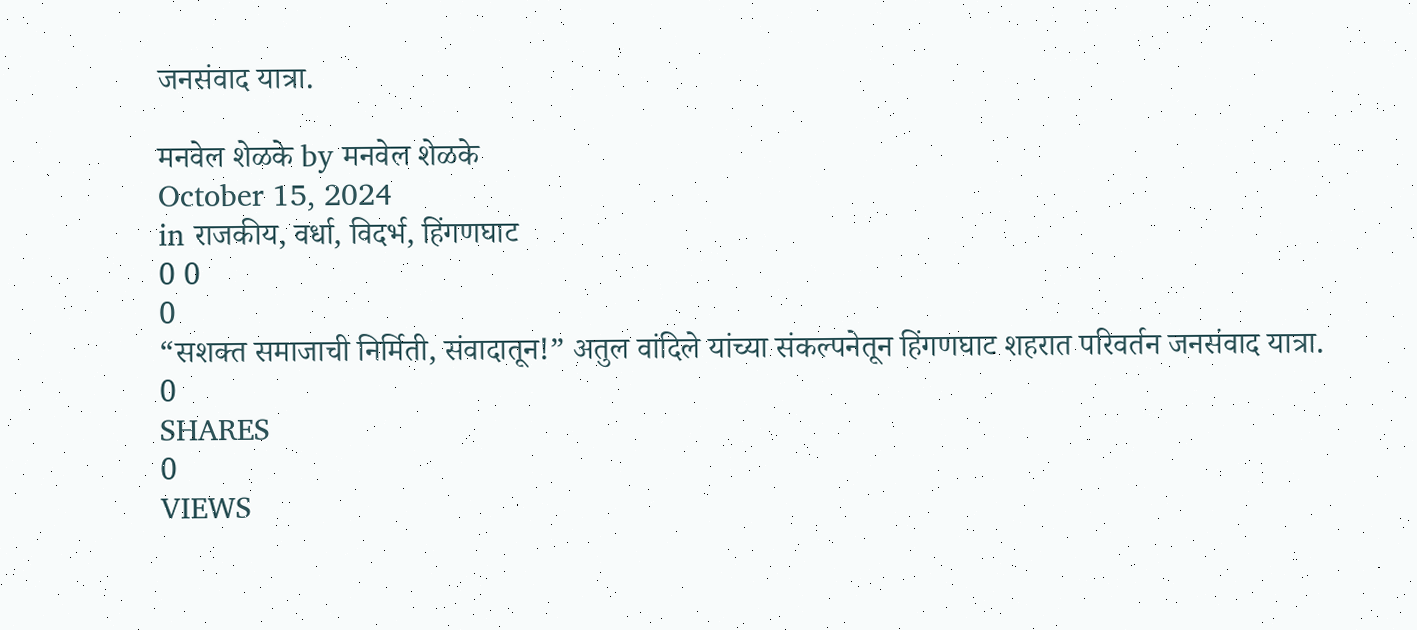जनसंवाद यात्रा.

मनवेल शेळके by मनवेल शेळके
October 15, 2024
in राजकीय, वर्धा, विदर्भ, हिंगणघाट
0 0
0
“सशक्त समाजाची निर्मिती, संवादातून!” अतुल वांदिले यांच्या संकल्पनेतून हिंगणघाट शहरात परिवर्तन जनसंवाद यात्रा.
0
SHARES
0
VIEWS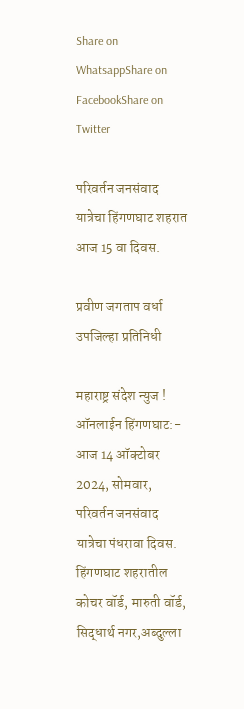Share on WhatsappShare on FacebookShare on Twitter

परिवर्तन जनसंवाद यात्रेचा हिंगणघाट शहरात आज 15 वा दिवस.

प्रवीण जगताप वर्धा उपजिल्हा प्रतिनिधी

महाराष्ट्र संदेश न्युज ! ऑनलाईन हिंगणघाट:- आज 14 ऑक्टोबर 2024, सोमवार, परिवर्तन जनसंवाद यात्रेचा पंधरावा दिवस. हिंगणघाट शहरातील कोचर वॉर्ड, मारुती वॉर्ड, सिद्धार्थ नगर,अब्दुल्ला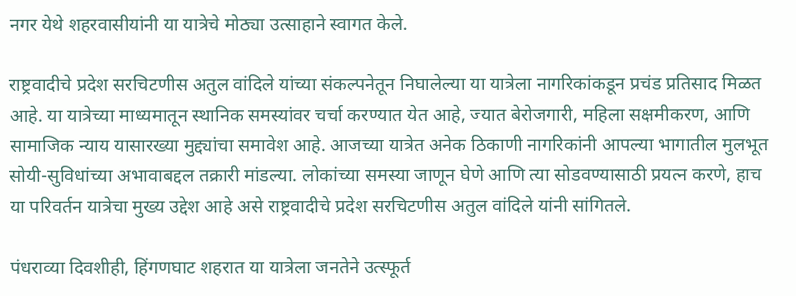नगर येथे शहरवासीयांनी या यात्रेचे मोठ्या उत्साहाने स्वागत केले.

राष्ट्रवादीचे प्रदेश सरचिटणीस अतुल वांदिले यांच्या संकल्पनेतून निघालेल्या या यात्रेला नागरिकांकडून प्रचंड प्रतिसाद मिळत आहे. या यात्रेच्या माध्यमातून स्थानिक समस्यांवर चर्चा करण्यात येत आहे, ज्यात बेरोजगारी, महिला सक्षमीकरण, आणि सामाजिक न्याय यासारख्या मुद्द्यांचा समावेश आहे. आजच्या यात्रेत अनेक ठिकाणी नागरिकांनी आपल्या भागातील मुलभूत सोयी-सुविधांच्या अभावाबद्दल तक्रारी मांडल्या. लोकांच्या समस्या जाणून घेणे आणि त्या सोडवण्यासाठी प्रयत्न करणे, हाच या परिवर्तन यात्रेचा मुख्य उद्देश आहे असे राष्ट्रवादीचे प्रदेश सरचिटणीस अतुल वांदिले यांनी सांगितले.

पंधराव्या दिवशीही, हिंगणघाट शहरात या यात्रेला जनतेने उत्स्फूर्त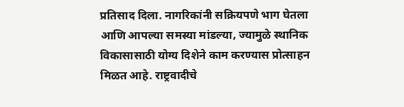प्रतिसाद दिला. नागरिकांनी सक्रियपणे भाग घेतला आणि आपल्या समस्या मांडल्या, ज्यामुळे स्थानिक विकासासाठी योग्य दिशेने काम करण्यास प्रोत्साहन मिळत आहे. राष्ट्रवादीचे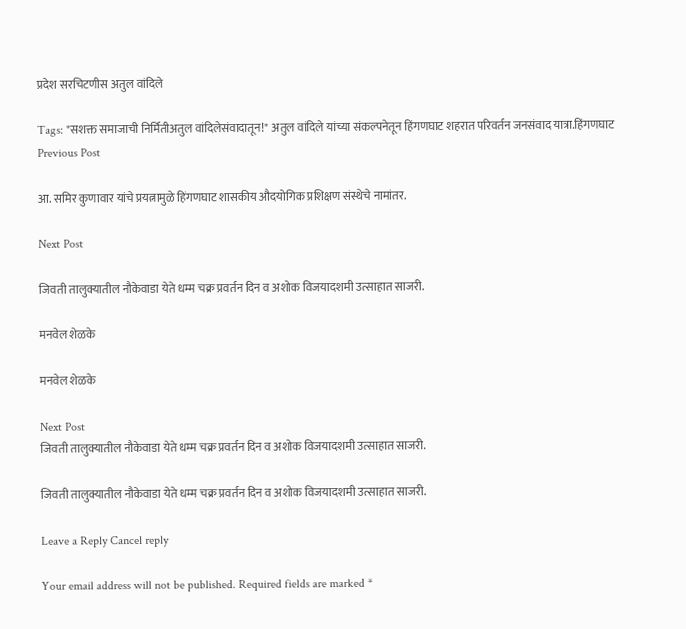प्रदेश सरचिटणीस अतुल वांदिले

Tags: "सशक्त समाजाची निर्मितीअतुल वांदिलेसंवादातून!" अतुल वांदिले यांच्या संकल्पनेतून हिंगणघाट शहरात परिवर्तन जनसंवाद यात्रा.हिंगणघाट
Previous Post

आ. समिर कुणावार यांचे प्रयत्नामुळे हिंगणघाट शासकीय औदयोगिक प्रशिक्षण संस्थेचे नामांतर.

Next Post

जिवती तालुक्यातील नौकेवाडा येते धम्म चक्र प्रवर्तन दिन व अशोक विजयादशमी उत्साहात साजरी.

मनवेल शेळके

मनवेल शेळके

Next Post
जिवती तालुक्यातील नौकेवाडा येते धम्म चक्र प्रवर्तन दिन व अशोक विजयादशमी उत्साहात साजरी.

जिवती तालुक्यातील नौकेवाडा येते धम्म चक्र प्रवर्तन दिन व अशोक विजयादशमी उत्साहात साजरी.

Leave a Reply Cancel reply

Your email address will not be published. Required fields are marked *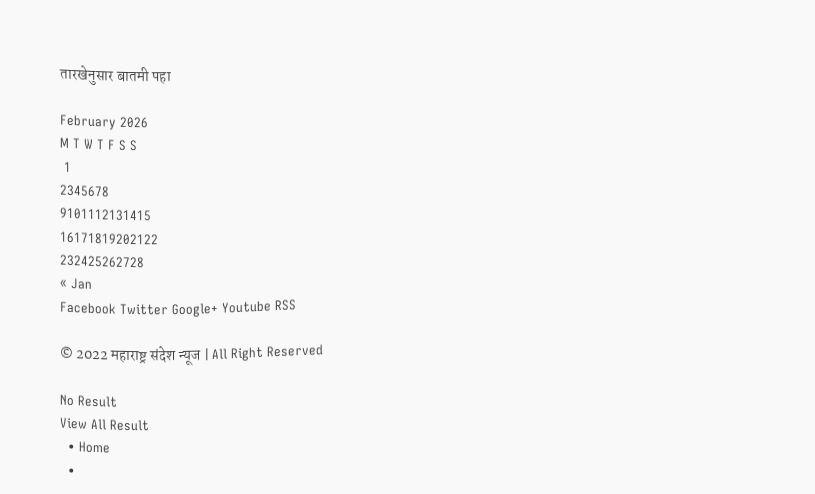तारखेनुसार बातमी पहा

February 2026
M T W T F S S
 1
2345678
9101112131415
16171819202122
232425262728
« Jan
Facebook Twitter Google+ Youtube RSS

© 2022 महाराष्ट्र संदेश न्यूज | All Right Reserved

No Result
View All Result
  • Home
  •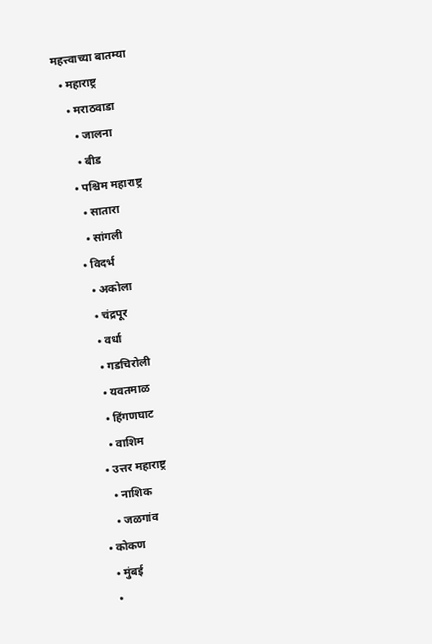महत्त्वाच्या बातम्या
  • महाराष्ट्र
    • मराठवाडा
      • जालना
      • बीड
    • पश्चिम महाराष्ट्र
      • सातारा
      • सांगली
    • विदर्भ
      • अकोला
      • चंद्रपूर
      • वर्धा
      • गडचिरोली
      • यवतमाळ
      • हिंगणघाट
      • वाशिम
    • उत्तर महाराष्ट्र
      • नाशिक
      • जळगांव
  • कोकण
    • मुंबई
    •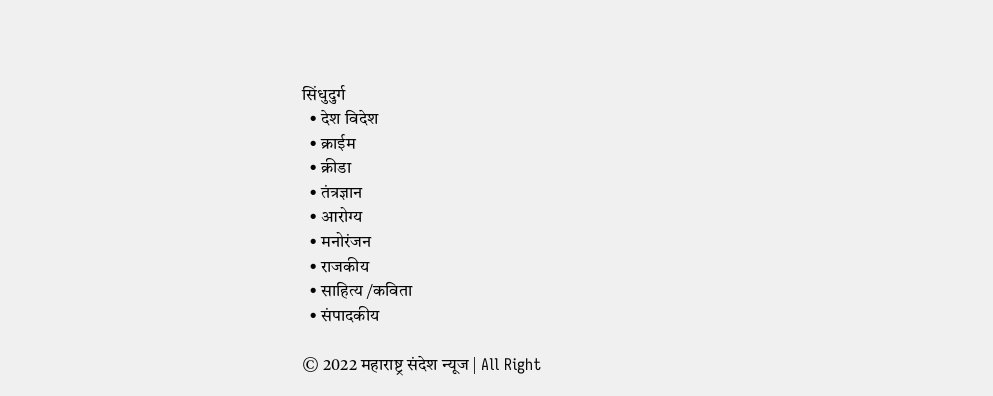सिंधुदुर्ग
  • देश विदेश
  • क्राईम
  • क्रीडा
  • तंत्रज्ञान
  • आरोग्य
  • मनोरंजन
  • राजकीय
  • साहित्य /कविता
  • संपादकीय

© 2022 महाराष्ट्र संदेश न्यूज | All Right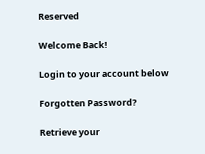Reserved

Welcome Back!

Login to your account below

Forgotten Password?

Retrieve your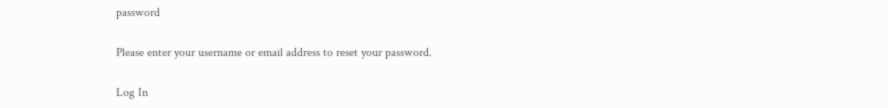password

Please enter your username or email address to reset your password.

Log In